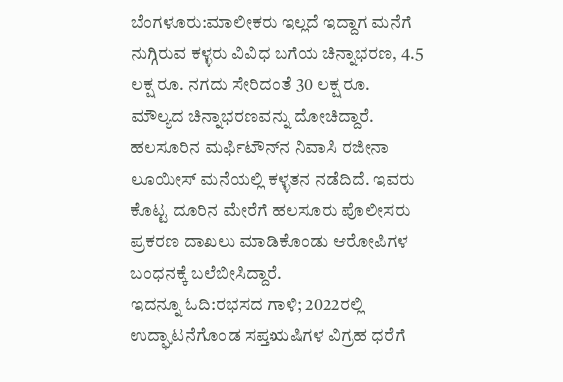ಬೆಂಗಳೂರು:ಮಾಲೀಕರು ಇಲ್ಲದೆ ಇದ್ದಾಗ ಮನೆಗೆ ನುಗ್ಗಿರುವ ಕಳ್ಳರು ವಿವಿಧ ಬಗೆಯ ಚಿನ್ನಾಭರಣ, 4.5 ಲಕ್ಷ ರೂ. ನಗದು ಸೇರಿದಂತೆ 30 ಲಕ್ಷ ರೂ. ಮೌಲ್ಯದ ಚಿನ್ನಾಭರಣವನ್ನು ದೋಚಿದ್ದಾರೆ.
ಹಲಸೂರಿನ ಮರ್ಫಿಟೌನ್‌ನ ನಿವಾಸಿ ರಜೀನಾ ಲೂಯೀಸ್ ಮನೆಯಲ್ಲಿ ಕಳ್ಳತನ ನಡೆದಿದೆ. ಇವರು ಕೊಟ್ಟ ದೂರಿನ ಮೇರೆಗೆ ಹಲಸೂರು ಪೊಲೀಸರು ಪ್ರಕರಣ ದಾಖಲು ಮಾಡಿಕೊಂಡು ಆರೋಪಿಗಳ ಬಂಧನಕ್ಕೆ ಬಲೆಬೀಸಿದ್ದಾರೆ.
ಇದನ್ನೂ ಓದಿ:ರಭಸದ ಗಾಳಿ; 2022ರಲ್ಲಿ ಉದ್ಘಾಟನೆಗೊಂಡ ಸಪ್ತಋಷಿಗಳ ವಿಗ್ರಹ ಧರೆಗೆ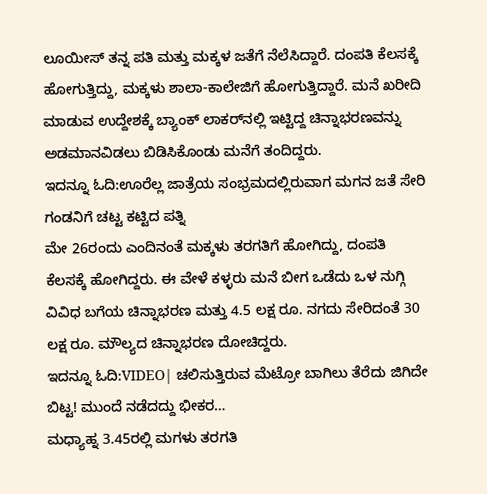ಲೂಯೀಸ್ ತನ್ನ ಪತಿ ಮತ್ತು ಮಕ್ಕಳ ಜತೆಗೆ ನೆಲೆಸಿದ್ದಾರೆ. ದಂಪತಿ ಕೆಲಸಕ್ಕೆ ಹೋಗುತ್ತಿದ್ದು, ಮಕ್ಕಳು ಶಾಲಾ-ಕಾಲೇಜಿಗೆ ಹೋಗುತ್ತಿದ್ದಾರೆ. ಮನೆ ಖರೀದಿ ಮಾಡುವ ಉದ್ದೇಶಕ್ಕೆ ಬ್ಯಾಂಕ್ ಲಾಕರ್‌ನಲ್ಲಿ ಇಟ್ಟಿದ್ದ ಚಿನ್ನಾಭರಣವನ್ನು ಅಡಮಾನವಿಡಲು ಬಿಡಿಸಿಕೊಂಡು ಮನೆಗೆ ತಂದಿದ್ದರು.
ಇದನ್ನೂ ಓದಿ:ಊರೆಲ್ಲ ಜಾತ್ರೆಯ ಸಂಭ್ರಮದಲ್ಲಿರುವಾಗ ಮಗನ ಜತೆ ಸೇರಿ ಗಂಡನಿಗೆ ಚಟ್ಟ ಕಟ್ಟಿದ ಪತ್ನಿ
ಮೇ 26ರಂದು ಎಂದಿನಂತೆ ಮಕ್ಕಳು ತರಗತಿಗೆ ಹೋಗಿದ್ದು, ದಂಪತಿ ಕೆಲಸಕ್ಕೆ ಹೋಗಿದ್ದರು. ಈ ವೇಳೆ ಕಳ್ಳರು ಮನೆ ಬೀಗ ಒಡೆದು ಒಳ ನುಗ್ಗಿ ವಿವಿಧ ಬಗೆಯ ಚಿನ್ನಾಭರಣ ಮತ್ತು 4.5 ಲಕ್ಷ ರೂ. ನಗದು ಸೇರಿದಂತೆ 30 ಲಕ್ಷ ರೂ. ಮೌಲ್ಯದ ಚಿನ್ನಾಭರಣ ದೋಚಿದ್ದರು.
ಇದನ್ನೂ ಓದಿ:VIDEO| ಚಲಿಸುತ್ತಿರುವ ಮೆಟ್ರೋ ಬಾಗಿಲು ತೆರೆದು ಜಿಗಿದೇ ಬಿಟ್ಟ! ಮುಂದೆ ನಡೆದದ್ದು ಭೀಕರ…
ಮಧ್ಯಾಹ್ನ 3.45ರಲ್ಲಿ ಮಗಳು ತರಗತಿ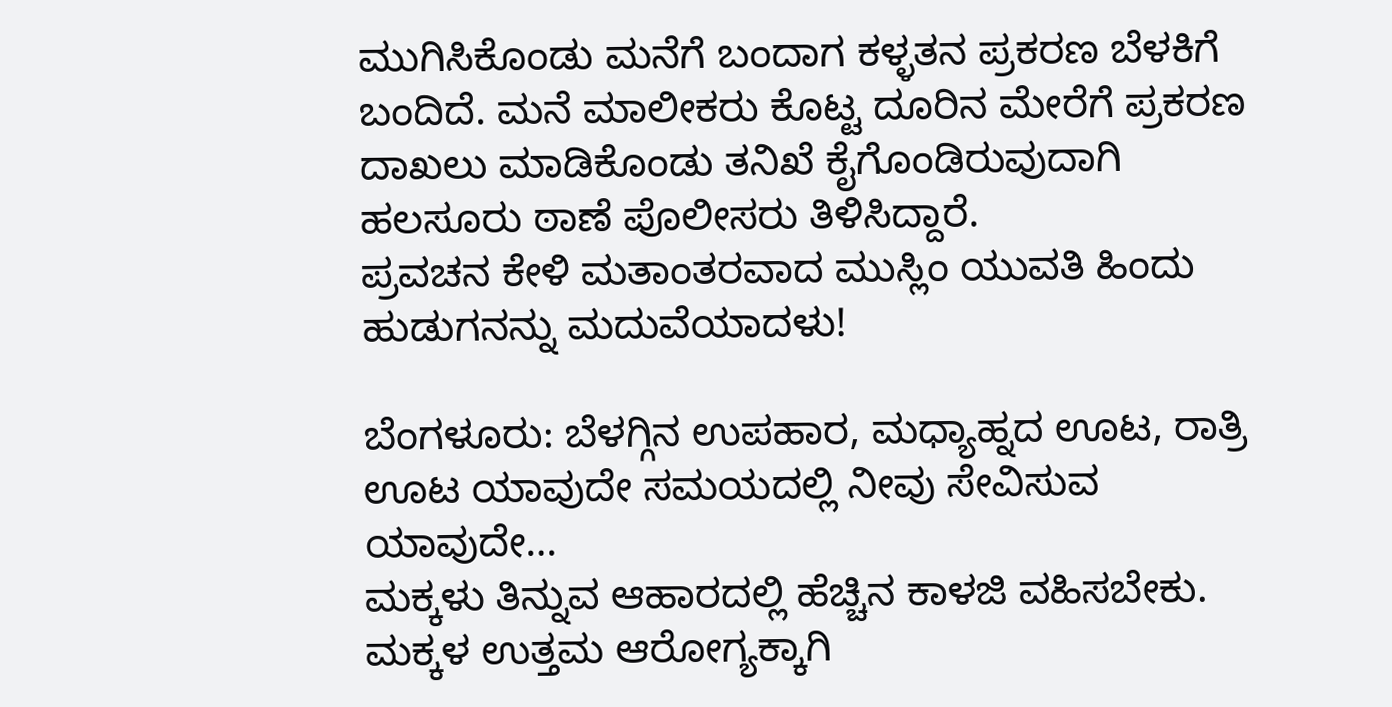ಮುಗಿಸಿಕೊಂಡು ಮನೆಗೆ ಬಂದಾಗ ಕಳ್ಳತನ ಪ್ರಕರಣ ಬೆಳಕಿಗೆ ಬಂದಿದೆ. ಮನೆ ಮಾಲೀಕರು ಕೊಟ್ಟ ದೂರಿನ ಮೇರೆಗೆ ಪ್ರಕರಣ ದಾಖಲು ಮಾಡಿಕೊಂಡು ತನಿಖೆ ಕೈಗೊಂಡಿರುವುದಾಗಿ ಹಲಸೂರು ಠಾಣೆ ಪೊಲೀಸರು ತಿಳಿಸಿದ್ದಾರೆ.
ಪ್ರವಚನ ಕೇಳಿ ಮತಾಂತರವಾದ ಮುಸ್ಲಿಂ ಯುವತಿ ಹಿಂದು ಹುಡುಗನನ್ನು ಮದುವೆಯಾದಳು!

ಬೆಂಗಳೂರು: ಬೆಳಗ್ಗಿನ ಉಪಹಾರ, ಮಧ್ಯಾಹ್ನದ ಊಟ, ರಾತ್ರಿ ಊಟ ಯಾವುದೇ ಸಮಯದಲ್ಲಿ ನೀವು ಸೇವಿಸುವ ಯಾವುದೇ…
ಮಕ್ಕಳು ತಿನ್ನುವ ಆಹಾರದಲ್ಲಿ ಹೆಚ್ಚಿನ ಕಾಳಜಿ ವಹಿಸಬೇಕು. ಮಕ್ಕಳ ಉತ್ತಮ ಆರೋಗ್ಯಕ್ಕಾಗಿ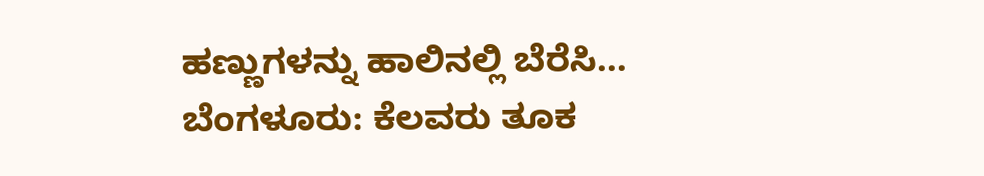ಹಣ್ಣುಗಳನ್ನು ಹಾಲಿನಲ್ಲಿ ಬೆರೆಸಿ…
ಬೆಂಗಳೂರು: ಕೆಲವರು ತೂಕ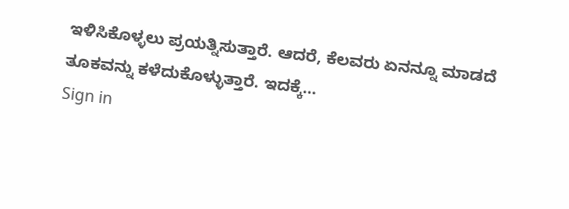ಇಳಿಸಿಕೊಳ್ಳಲು ಪ್ರಯತ್ನಿಸುತ್ತಾರೆ. ಆದರೆ, ಕೆಲವರು ಏನನ್ನೂ ಮಾಡದೆ ತೂಕವನ್ನು ಕಳೆದುಕೊಳ್ಳುತ್ತಾರೆ. ಇದಕ್ಕೆ…
Sign in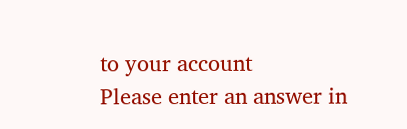to your account
Please enter an answer in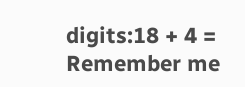digits:18 + 4 =
Remember me